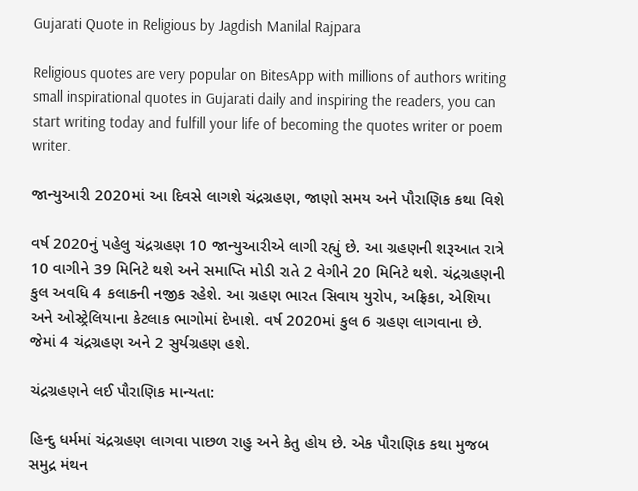Gujarati Quote in Religious by Jagdish Manilal Rajpara

Religious quotes are very popular on BitesApp with millions of authors writing small inspirational quotes in Gujarati daily and inspiring the readers, you can start writing today and fulfill your life of becoming the quotes writer or poem writer.

જાન્યુઆરી 2020માં આ દિવસે લાગશે ચંદ્રગ્રહણ, જાણો સમય અને પૌરાણિક કથા વિશે

વર્ષ 2020નું પહેલુ ચંદ્રગ્રહણ 10 જાન્યુઆરીએ લાગી રહ્યું છે. આ ગ્રહણની શરૂઆત રાત્રે 10 વાગીને 39 મિનિટે થશે અને સમાપ્તિ મોડી રાતે 2 વેગીને 20 મિનિટે થશે. ચંદ્રગ્રહણની કુલ અવધિ 4 કલાકની નજીક રહેશે. આ ગ્રહણ ભારત સિવાય યુરોપ, અફ્રિકા, એશિયા અને ઓસ્ટ્રેલિયાના કેટલાક ભાગોમાં દેખાશે. વર્ષ 2020માં કુલ 6 ગ્રહણ લાગવાના છે. જેમાં 4 ચંદ્રગ્રહણ અને 2 સુર્યગ્રહણ હશે.

ચંદ્રગ્રહણને લઈ પૌરાણિક માન્યતા:

હિન્દુ ધર્મમાં ચંદ્રગ્રહણ લાગવા પાછળ રાહુ અને કેતુ હોય છે. એક પૌરાણિક કથા મુજબ સમુદ્ર મંથન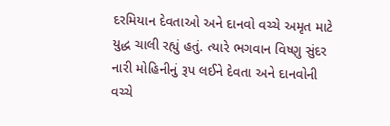દરમિયાન દેવતાઓ અને દાનવો વચ્ચે અમૃત માટે યુદ્ધ ચાલી રહ્યું હતું. ત્યારે ભગવાન વિષ્ણુ સુંદર નારી મોહિનીનું રૂપ લઈને દેવતા અને દાનવોની વચ્ચે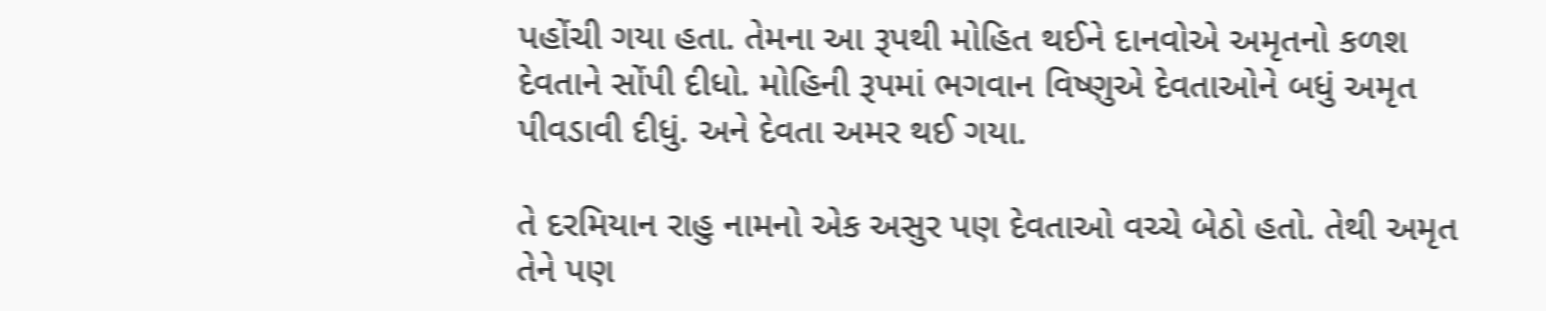પહોંચી ગયા હતા. તેમના આ રૂપથી મોહિત થઈને દાનવોએ અમૃતનો કળશ દેવતાને સોંપી દીધો. મોહિની રૂપમાં ભગવાન વિષ્ણુએ દેવતાઓને બધું અમૃત પીવડાવી દીધું. અને દેવતા અમર થઈ ગયા.

તે દરમિયાન રાહુ નામનો એક અસુર પણ દેવતાઓ વચ્ચે બેઠો હતો. તેથી અમૃત તેને પણ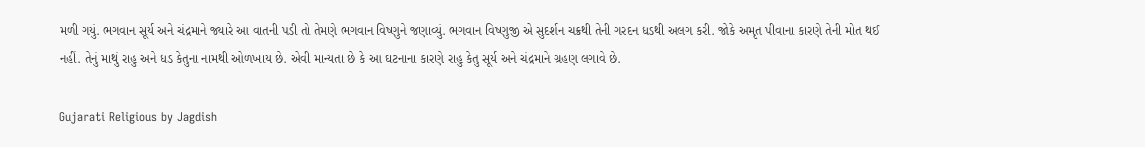મળી ગયું. ભગવાન સૂર્ય અને ચંદ્રમાને જ્યારે આ વાતની પડી તો તેમણે ભગવાન વિષ્ણુને જણાવ્યું. ભગવાન વિષ્ણુજી એ સુદર્શન ચક્રથી તેની ગરદન ધડથી અલગ કરી. જોકે અમૃત પીવાના કારણે તેની મોત થઈ નહીં. તેનું માથું રાહુ અને ધડ કેતુના નામથી ઓળખાય છે. એવી માન્યતા છે કે આ ઘટનાના કારણે રાહુ કેતુ સૂર્ય અને ચંદ્રમાને ગ્રહણ લગાવે છે.

Gujarati Religious by Jagdish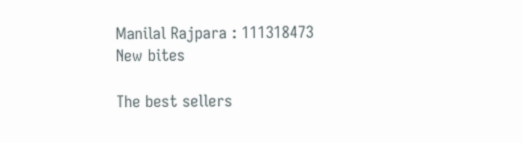Manilal Rajpara : 111318473
New bites

The best sellers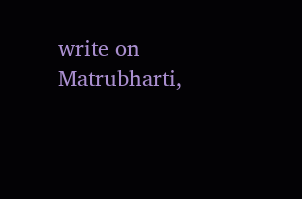write on Matrubharti,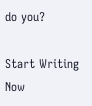do you?

Start Writing Now